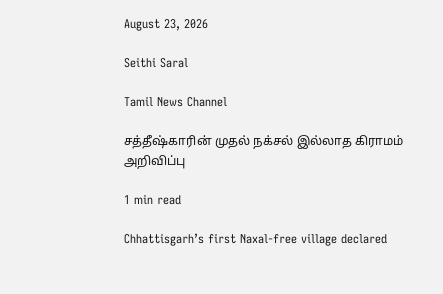August 23, 2026

Seithi Saral

Tamil News Channel

சத்தீஷ்காரின் முதல் நக்சல் இல்லாத கிராமம் அறிவிப்பு

1 min read

Chhattisgarh’s first Naxal-free village declared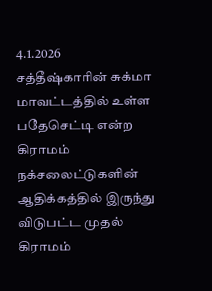4.1.2026
சத்தீஷ்காரின் சுக்மா மாவட்டத்தில் உள்ள பதேசெட்டி என்ற கிராமம் நக்சலைட்டுகளின் ஆதிக்கத்தில் இருந்து விடுபட்ட முதல் கிராமம்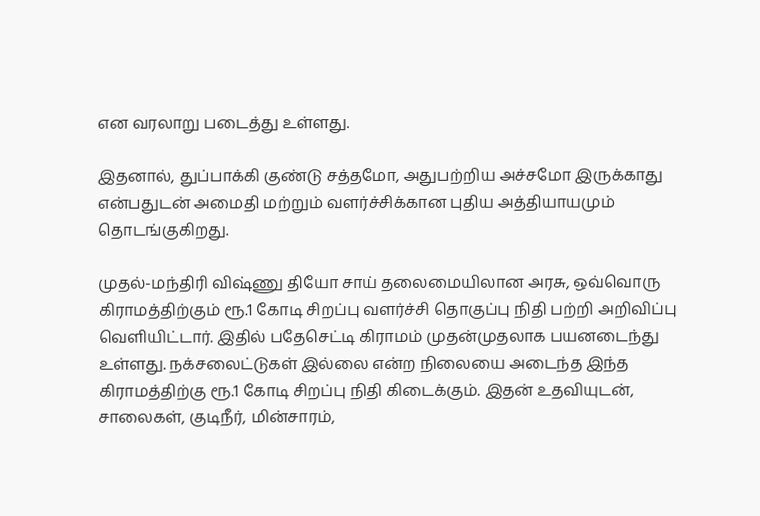என வரலாறு படைத்து உள்ளது.

இதனால், துப்பாக்கி குண்டு சத்தமோ, அதுபற்றிய அச்சமோ இருக்காது என்பதுடன் அமைதி மற்றும் வளர்ச்சிக்கான புதிய அத்தியாயமும் தொடங்குகிறது.

முதல்-மந்திரி விஷ்ணு தியோ சாய் தலைமையிலான அரசு, ஒவ்வொரு கிராமத்திற்கும் ரூ.1 கோடி சிறப்பு வளர்ச்சி தொகுப்பு நிதி பற்றி அறிவிப்பு வெளியிட்டார். இதில் பதேசெட்டி கிராமம் முதன்முதலாக பயனடைந்து உள்ளது. நக்சலைட்டுகள் இல்லை என்ற நிலையை அடைந்த இந்த கிராமத்திற்கு ரூ.1 கோடி சிறப்பு நிதி கிடைக்கும். இதன் உதவியுடன், சாலைகள், குடிநீர், மின்சாரம்,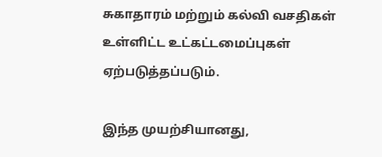சுகாதாரம் மற்றும் கல்வி வசதிகள் உள்ளிட்ட உட்கட்டமைப்புகள் ஏற்படுத்தப்படும்.

இந்த முயற்சியானது,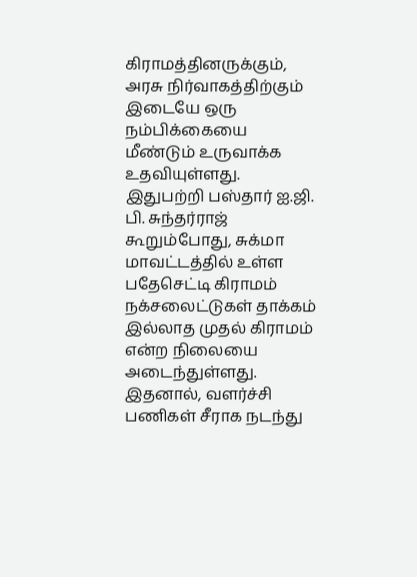கிராமத்தினருக்கும், அரசு நிர்வாகத்திற்கும் இடையே ஒரு நம்பிக்கையை மீண்டும் உருவாக்க உதவியுள்ளது. இதுபற்றி பஸ்தார் ஐ.ஜி. பி. சுந்தர்ராஜ் கூறும்போது, சுக்மா மாவட்டத்தில் உள்ள பதேசெட்டி கிராமம் நக்சலைட்டுகள் தாக்கம் இல்லாத முதல் கிராமம் என்ற நிலையை அடைந்துள்ளது. இதனால், வளர்ச்சி பணிகள் சீராக நடந்து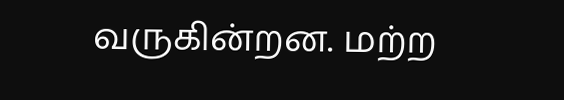வருகின்றன. மற்ற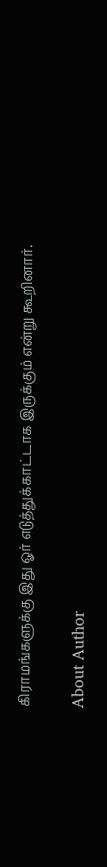கிராமங்களுக்கு இது ஓர் எடுத்துக்காட்டாக இருக்கும் என்று கூறினார்.

About Author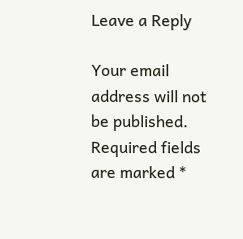Leave a Reply

Your email address will not be published. Required fields are marked *